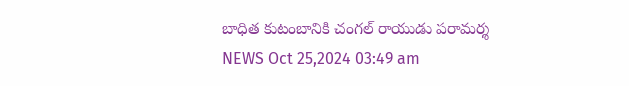బాధిత కుటంబానికి చంగల్ రాయుడు పరామర్శ
NEWS Oct 25,2024 03:49 am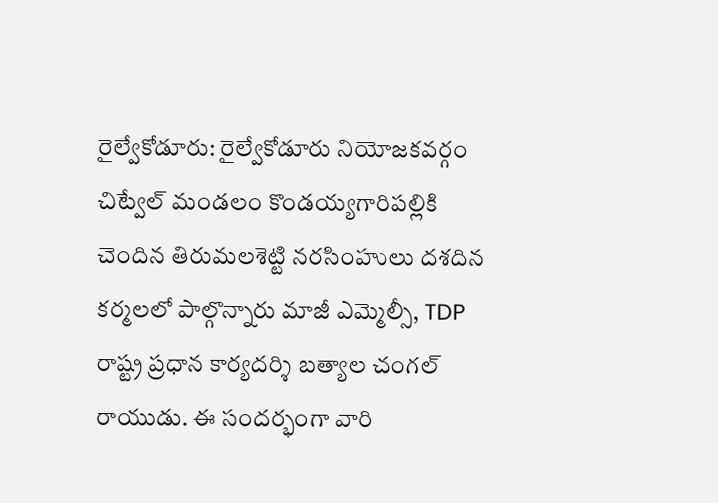రైల్వేకోడూరు: రైల్వేకోడూరు నియోజకవర్గం చిట్వేల్ మండలం కొండయ్యగారిపల్లికి చెందిన తిరుమలశెట్టి నరసింహులు దశదిన కర్మలలో పాల్గొన్నారు మాజీ ఎమ్మెల్సీ, TDP రాష్ట్ర ప్రధాన కార్యదర్శి బత్యాల చంగల్ రాయుడు. ఈ సందర్భంగా వారి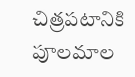చిత్రపటానికి పూలమాల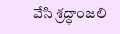వేసి శ్రద్ధాంజలి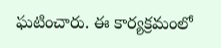ఘటించారు. ఈ కార్యక్రమంలో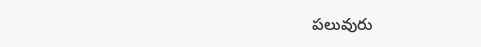పలువురు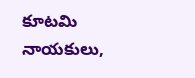కూటమి నాయకులు,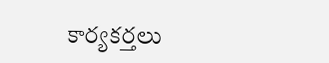కార్యకర్తలు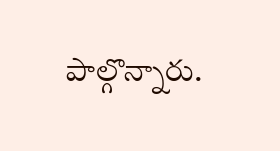పాల్గొన్నారు.